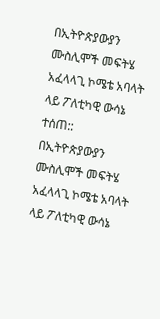በኢትዮጵያውያን ሙስሊሞች መፍትሄ አፈላላጊ ኮሜቴ አባላት ላይ ፖለቲካዊ ውሳኔ ተሰጠ::
በኢትዮጵያውያን ሙስሊሞች መፍትሄ አፈላላጊ ኮሜቴ አባላት ላይ ፖለቲካዊ ውሳኔ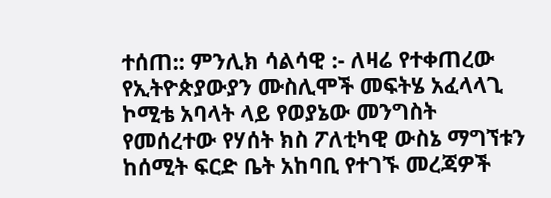ተሰጠ:: ምንሊክ ሳልሳዊ :- ለዛሬ የተቀጠረው የኢትዮጵያውያን ሙስሊሞች መፍትሄ አፈላላጊ ኮሚቴ አባላት ላይ የወያኔው መንግስት የመሰረተው የሃሰት ክስ ፖለቲካዊ ውስኔ ማግኘቱን ከሰሚት ፍርድ ቤት አከባቢ የተገኙ መረጃዎች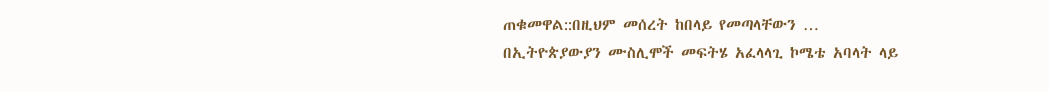ጠቁመዋል::በዚህም መሰረት ከበላይ የመጣላቸውን …
በኢትዮጵያውያን ሙስሊሞች መፍትሄ አፈላላጊ ኮሜቴ አባላት ላይ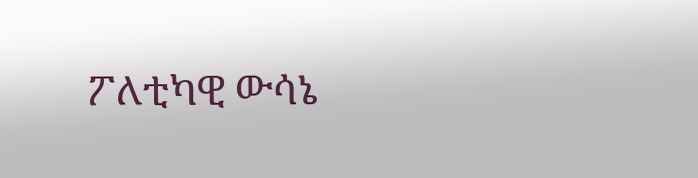ፖለቲካዊ ውሳኔ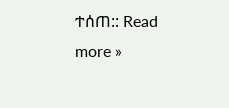ተሰጠ:: Read more »